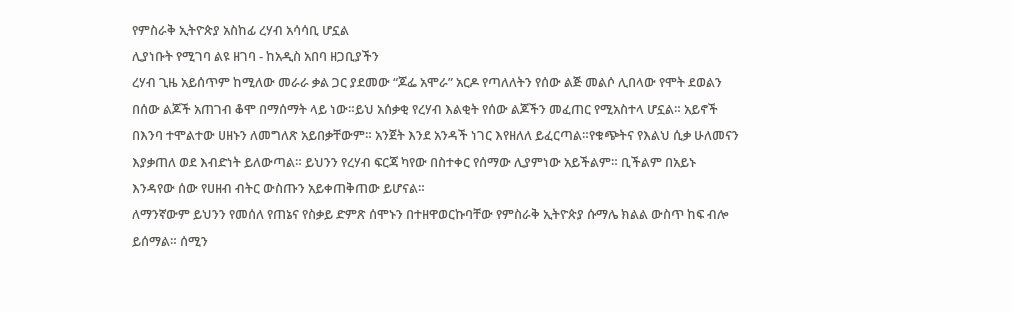የምስራቅ ኢትዮጵያ አስከፊ ረሃብ አሳሳቢ ሆኗል
ሊያነቡት የሚገባ ልዩ ዘገባ - ከአዲስ አበባ ዘጋቢያችን
ረሃብ ጊዜ አይሰጥም ከሚለው መራራ ቃል ጋር ያደመው “ጆፌ አሞራ” አርዶ የጣለለትን የሰው ልጅ መልሶ ሊበላው የሞት ደወልን በሰው ልጆች አጠገብ ቆሞ በማሰማት ላይ ነው።ይህ አሰቃቂ የረሃብ እልቂት የሰው ልጆችን መፈጠር የሚአስተላ ሆኗል። አይኖች በእንባ ተሞልተው ሀዘኑን ለመግለጽ አይበቃቸውም። አንጀት እንደ አንዳች ነገር እየዘለለ ይፈርጣል።የቁጭትና የእልህ ሲቃ ሁለመናን እያቃጠለ ወደ እብድነት ይለውጣል። ይህንን የረሃብ ፍርጃ ካየው በስተቀር የሰማው ሊያምነው አይችልም። ቢችልም በአይኑ እንዳየው ሰው የሀዘብ ብትር ውስጡን አይቀጠቅጠው ይሆናል።
ለማንኛውም ይህንን የመሰለ የጠኔና የስቃይ ድምጽ ሰሞኑን በተዘዋወርኩባቸው የምስራቅ ኢትዮጵያ ሱማሌ ክልል ውስጥ ከፍ ብሎ ይሰማል። ሰሚን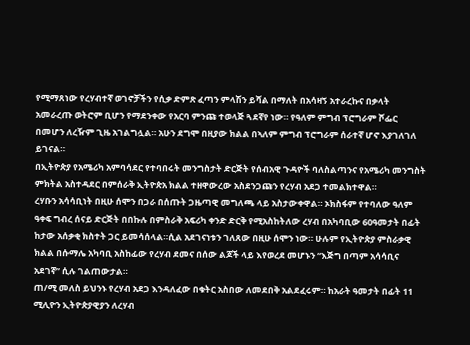የሚማጸነው የረሃብተኛ ወገኖቻችን የሲቃ ድምጽ ፈጣን ምላሽን ይሻል በማለት በአሳዛኝ አተራረኩና በቃላት አመራረጡ ወትሮም ቢሆን የማደንቀው የአርባ ምንጩ ተወላጅ ጓደኛየ ነው። የዓለም ምግብ ፕሮግራም ሾፌር በመሆን ለረዥም ጊዜ አገልግሏል። አሁን ደግሞ በዚያው ክልል በኣለም ምግብ ፕሮግራም ሰራተኛ ሆኖ እያገለገለ ይገናል።
በኢትዮጵያ የአሜሪካ አምባሳደር የተባበሩት መንግስታት ድርጅት የሰብአዊ ጉዳዮች ባለስልጣንና የአሜሪካ መንግስት ምክትል አስተዳደር በምሰራቅ ኢትዮጵአ ክልል ተዘዋውረው አስደንጋጩን የረሃብ አደጋ ተመልክተዋል።
ረሃቡን አሳሳቢነት በዚሁ ሰሞን በጋራ በሰጡት ጋዜጣዊ መግለጫ ላይ አስታውቀዋል። ኦክስፋም የተባለው ዓለም ዓቀፍ ግብረ ሰናይ ድርጅት በበኩሉ በምስራቅ አፍሪካ ቀንድ ድርቅ የሚአስከትለው ረሃብ በአካባቢው 60ዓመታት በፊት ከታው አሰቃቂ ክስተት ጋር ይመሳሰላል።ሲል አደገናነቱን ገለጸው በዚሁ ሰሞን ነው። ሁሉም የኢትዮጵያ ምስራቃዊ ክልል በሱማሌ አካባቢ አስከፊው የረሃብ ደመና በሰው ልጆች ላይ እየወረደ መሆኑን “እጅግ በጣም አሳሳቢና አደገኛ” ሲሉ ገልጠውታል።
ጠ/ሚ መለስ ይህንኑ የረሃብ አደጋ እንዳለፈው በቁትር አስበው ለመደበቅ አልደፈሩም። ከአራት ዓመታት በፊት 11 ሚሊዮን ኢትዮጵያዊያን ለረሃብ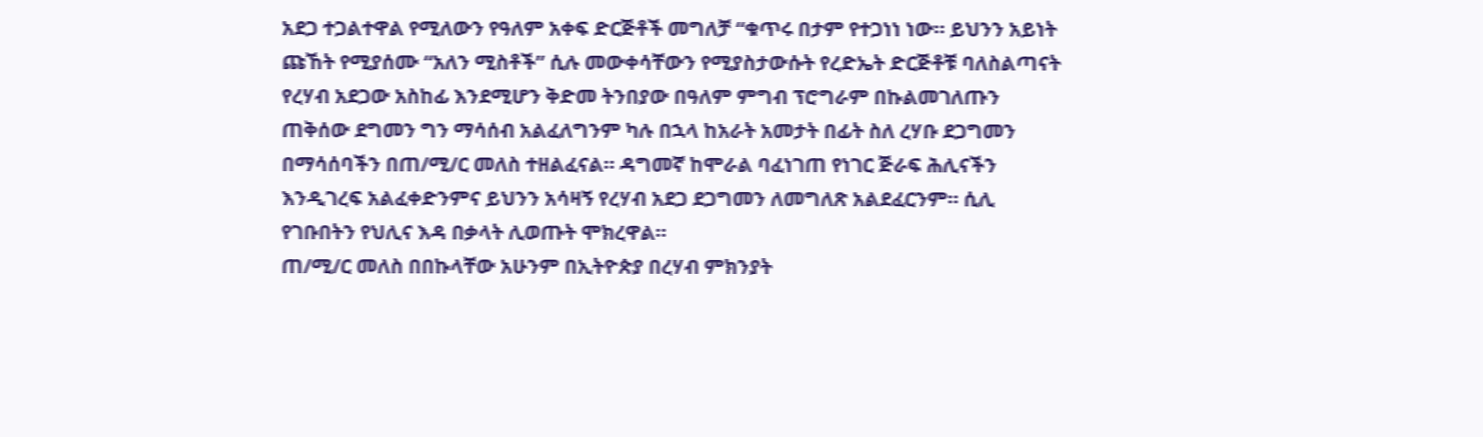አደጋ ተጋልተዋል የሚለውን የዓለም አቀፍ ድርጅቶች መግለቻ “ቁጥሩ በታም የተጋነነ ነው። ይህንን አይነት ጩኸት የሚያሰሙ “አለን ሚስቶች” ሲሉ መውቀሳቸውን የሚያስታውሱት የረድኤት ድርጅቶቹ ባለስልጣናት የረሃብ አደጋው አስከፊ እንደሚሆን ቅድመ ትንበያው በዓለም ምግብ ፕሮግራም በኩልመገለጡን ጠቅሰው ደግመን ግን ማሳሰብ አልፈለግንም ካሉ በኋላ ከአራት አመታት በፊት ስለ ረሃቡ ደጋግመን በማሳሰባችን በጠ/ሚ/ር መለስ ተዘልፈናል። ዳግመኛ ከሞራል ባፈነገጠ የነገር ጅራፍ ሕሊናችን እንዲገረፍ አልፈቀድንምና ይህንን አሳዛኝ የረሃብ አደጋ ደጋግመን ለመግለጽ አልደፈርንም። ሲሊ የገቡበትን የህሊና እዳ በቃላት ሊወጡት ሞክረዋል።
ጠ/ሚ/ር መለስ በበኩላቸው አሁንም በኢትዮጵያ በረሃብ ምክንያት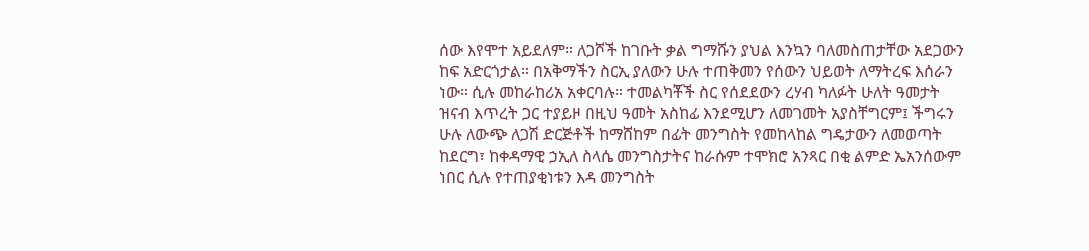ሰው እየሞተ አይደለም። ለጋሾች ከገቡት ቃል ግማሹን ያህል እንኳን ባለመስጠታቸው አደጋውን ከፍ አድርጎታል። በአቅማችን ስርኢ ያለውን ሁሉ ተጠቅመን የሰውን ህይወት ለማትረፍ እሰራን ነው። ሲሉ መከራከሪአ አቀርባሉ። ተመልካቾች ስር የሰደደውን ረሃብ ካለፉት ሁለት ዓመታት ዝናብ እጥረት ጋር ተያይዞ በዚህ ዓመት አስከፊ እንደሚሆን ለመገመት አያስቸግርም፤ ችግሩን ሁሉ ለውጭ ለጋሽ ድርጅቶች ከማሸከም በፊት መንግስት የመከላከል ግዴታውን ለመወጣት ከደርግ፣ ከቀዳማዊ ኃኢለ ስላሴ መንግስታትና ከራሱም ተሞክሮ አንጻር በቂ ልምድ ኤአንሰውም ነበር ሲሉ የተጠያቂነቱን እዳ መንግስት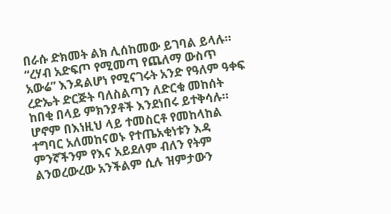በራሱ ድክመት ልክ ሊሰከመው ይገባል ይላሉ።
“ረሃብ አድፍጦ የሚመጣ የጨለማ ውስጥ አውሬ” እንዳልሆነ የሚናገሩት አንድ የዓለም ዓቀፍ ረድኤት ድርጅት ባለስልጣን ለድርቁ መከሰት ከበቂ በላይ ምክንያቶች እንደነበሩ ይተቅሳሉ። ሆኖም በእነዚህ ላይ ተመስርቶ የመከላከል ተግባር አለመከናወኑ የተጤአቂነቱን እዳ ምንኛችንም የእና አይደለም ብለን የትም ልንወረውረው አንችልም ሲሉ ዝምታውን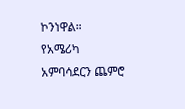ኮንነዋል።
የአሜሪካ አምባሳደርን ጨምሮ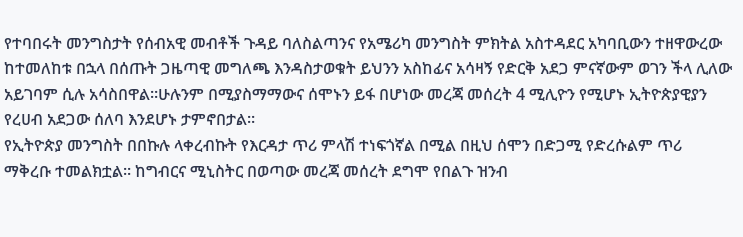የተባበሩት መንግስታት የሰብአዊ መብቶች ጉዳይ ባለስልጣንና የአሜሪካ መንግስት ምክትል አስተዳደር አካባቢውን ተዘዋውረው ከተመለከቱ በኋላ በሰጡት ጋዜጣዊ መግለጫ እንዳስታወቁት ይህንን አስከፊና አሳዛኝ የድርቅ አደጋ ምናኛውም ወገን ችላ ሊለው አይገባም ሲሉ አሳስበዋል።ሁሉንም በሚያስማማውና ሰሞኑን ይፋ በሆነው መረጃ መሰረት 4 ሚሊዮን የሚሆኑ ኢትዮጵያዊያን የረሀብ አደጋው ሰለባ እንደሆኑ ታምኖበታል።
የኢትዮጵያ መንግስት በበኩሉ ላቀረብኩት የእርዳታ ጥሪ ምላሽ ተነፍጎኛል በሚል በዚህ ሰሞን በድጋሚ የድረሱልም ጥሪ ማቅረቡ ተመልክቷል። ከግብርና ሚኒስትር በወጣው መረጃ መሰረት ደግሞ የበልጉ ዝንብ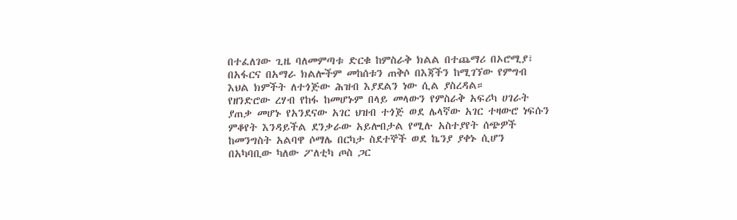በተፈለገው ጊዜ ባለመምጣቱ ድርቁ ከምስራቅ ክልል በተጨማሪ በኦሮሚያ፣ በአፋርና በአማራ ክልሎችም መከሰቱን ጠቅሶ በእጃችን ከሚገኘው የምግብ እህል ክምችት ለተጎጅው ሕዝብ እያደልን ነው ሲል ያስረዳል።
የዘንድሮው ረሃብ የከፋ ከመሆኑም በላይ መላውን የምስራቅ አፍሪካ ሀገራት ያጠቃ መሆኑ የአንደናው አገር ህዝብ ተጎጅ ወደ ሌላኛው አገር ተዛውሮ ነፍሱን ምቆየት እንዳይችል ደንቃራው አይሎበታል የሚሉ አስተያየት ሰጭዎች ከመንግስት አልባዋ ሶማሌ በርካታ ስደተኞች ወደ ኬንያ ያቀኑ ሲሆን በአካባቢው ካለው ፖለቲካ ጦስ ጋር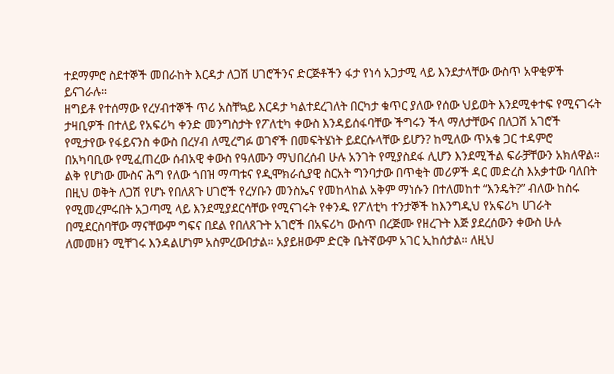ተደማምሮ ስደተኞች መበራከት እርዳታ ለጋሽ ሀገሮችንና ድርጅቶችን ፋታ የነሳ አጋታሚ ላይ እንደታላቸው ውስጥ አዋቂዎች ይናገራሉ።
ዘግይቶ የተሰማው የረሃብተኞች ጥሪ አስቸኳይ እርዳታ ካልተደረገለት በርካታ ቁጥር ያለው የሰው ህይወት እንደሚቀተፍ የሚናገሩት ታዛቢዎች በተለይ የአፍሪካ ቀንድ መንግስታት የፖለቲካ ቀውስ እንዳይሰፋባቸው ችግሩን ችላ ማለታቸውና በለጋሽ አገሮች የሚታየው የፋይናንስ ቀውስ በረሃብ ለሚረግፉ ወገኖች በመፍትሄነት ይደርሱላቸው ይሆን? ከሚለው ጥአቄ ጋር ተዳምሮ በአካባቢው የሚፈጠረው ሰብአዊ ቀውስ የዓለሙን ማህበረሰብ ሁሉ አንገት የሚያስደፋ ሊሆን እንደሚችል ፍራቻቸውን አክለዋል።
ልቅ የሆነው ሙስና ሕግ የለው ጎበዝ ማጣቱና የዲሞክራሲያዊ ስርአት ግንባታው በጥቂት መሪዎች ዳር መድረስ እአቃተው ባለበት በዚህ ወቅት ለጋሽ የሆኑ የበለጸጉ ሀገሮች የረሃቡን መንስኤና የመከላከል አቅም ማነሱን በተለመከተ “እንዴት?” ብለው ከስሩ የሚመረምሩበት አጋጣሚ ላይ እንደሚያደርሳቸው የሚናገሩት የቀንዱ የፖለቲካ ተንታኞች ከእንግዲህ የአፍሪካ ሀገራት በሚደርስባቸው ማናቸውም ግፍና በደል የበለጸጉት አገሮች በአፍሪካ ውስጥ በረጅሙ የዘረጉት እጅ ያደረሰውን ቀውስ ሁሉ ለመመዘን ሚቸገሩ እንዳልሆነም አስምረውበታል። አያይዘውም ድርቅ ቤትኛውም አገር ኢከሰታል። ለዚህ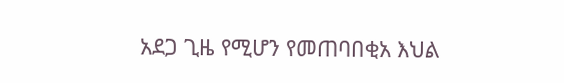አደጋ ጊዜ የሚሆን የመጠባበቂአ እህል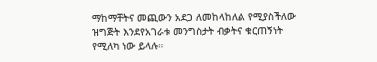ማከማቸትና መጪውን አደጋ ለመከላከለል የሚያስችለው ዝግጅት እንደየአገራቱ መንግስታት ብቃትና ቁርጠኝነት የሚለካ ነው ይላሉ።